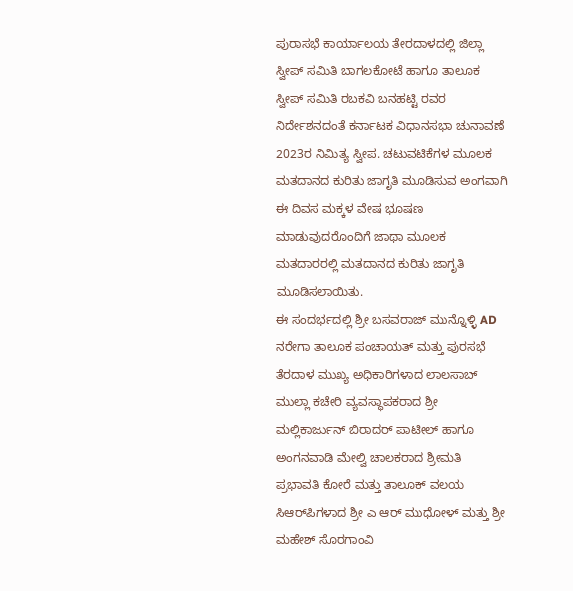ಪುರಾಸಭೆ ಕಾರ್ಯಾಲಯ ತೇರದಾಳದಲ್ಲಿ ಜಿಲ್ಲಾ ಸ್ವೀಪ್ ಸಮಿತಿ ಬಾಗಲಕೋಟೆ ಹಾಗೂ ತಾಲೂಕ ಸ್ವೀಪ್ ಸಮಿತಿ ರಬಕವಿ ಬನಹಟ್ಟಿ ರವರ ನಿರ್ದೇಶನದಂತೆ ಕರ್ನಾಟಕ ವಿಧಾನಸಭಾ ಚುನಾವಣೆ 2023ರ ನಿಮಿತ್ಯ ಸ್ವೀಪ. ಚಟುವಟಿಕೆಗಳ ಮೂಲಕ ಮತದಾನದ ಕುರಿತು ಜಾಗೃತಿ ಮೂಡಿಸುವ ಅಂಗವಾಗಿ ಈ ದಿವಸ ಮಕ್ಕಳ ವೇಷ ಭೂಷಣ ಮಾಡುವುದರೊಂದಿಗೆ ಜಾಥಾ ಮೂಲಕ ಮತದಾರರಲ್ಲಿ ಮತದಾನದ ಕುರಿತು ಜಾಗೃತಿ ಮೂಡಿಸಲಾಯಿತು.
ಈ ಸಂದರ್ಭದಲ್ಲಿ ಶ್ರೀ ಬಸವರಾಜ್ ಮುನ್ನೊಳ್ಳಿ AD ನರೇಗಾ ತಾಲೂಕ ಪಂಚಾಯತ್ ಮತ್ತು ಪುರಸಭೆ ತೆರದಾಳ ಮುಖ್ಯ ಅಧಿಕಾರಿಗಳಾದ ಲಾಲಸಾಬ್ ಮುಲ್ಲಾ ಕಚೇರಿ ವ್ಯವಸ್ಥಾಪಕರಾದ ಶ್ರೀ ಮಲ್ಲಿಕಾರ್ಜುನ್ ಬಿರಾದರ್ ಪಾಟೀಲ್ ಹಾಗೂ ಅಂಗನವಾಡಿ ಮೇಲ್ವಿ ಚಾಲಕರಾದ ಶ್ರೀಮತಿ ಪ್ರಭಾವತಿ ಕೋರೆ ಮತ್ತು ತಾಲೂಕ್ ವಲಯ ಸಿಆರ್‌ಪಿಗಳಾದ ಶ್ರೀ ಎ ಆರ್ ಮುಧೋಳ್ ಮತ್ತು ಶ್ರೀ ಮಹೇಶ್ ಸೊರಗಾಂವಿ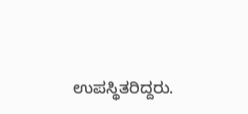ಉಪಸ್ಥಿತರಿದ್ದರು.